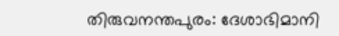തിരുവനന്തപുരം: ദേശാഭിമാനി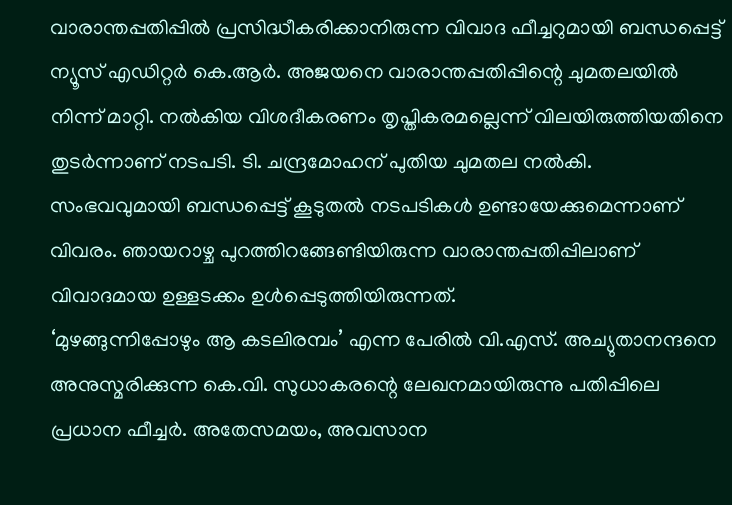വാരാന്തപ്പതിപ്പിൽ പ്രസിദ്ധീകരിക്കാനിരുന്ന വിവാദ ഫീച്ചറുമായി ബന്ധപ്പെട്ട് ന്യൂസ് എഡിറ്റർ കെ.ആർ. അജയനെ വാരാന്തപ്പതിപ്പിന്റെ ചുമതലയിൽ നിന്ന് മാറ്റി. നൽകിയ വിശദീകരണം തൃപ്തികരമല്ലെന്ന് വിലയിരുത്തിയതിനെ തുടർന്നാണ് നടപടി. ടി. ചന്ദ്രമോഹന് പുതിയ ചുമതല നൽകി.
സംഭവവുമായി ബന്ധപ്പെട്ട് കൂടുതൽ നടപടികൾ ഉണ്ടായേക്കുമെന്നാണ് വിവരം. ഞായറാഴ്ച പുറത്തിറങ്ങേണ്ടിയിരുന്ന വാരാന്തപ്പതിപ്പിലാണ് വിവാദമായ ഉള്ളടക്കം ഉൾപ്പെടുത്തിയിരുന്നത്.
‘മുഴങ്ങുന്നിപ്പോഴും ആ കടലിരമ്പം’ എന്ന പേരിൽ വി.എസ്. അച്യുതാനന്ദനെ അനുസ്മരിക്കുന്ന കെ.വി. സുധാകരന്റെ ലേഖനമായിരുന്നു പതിപ്പിലെ പ്രധാന ഫീച്ചർ. അതേസമയം, അവസാന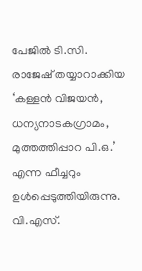പേജിൽ ടി.സി. രാജേഷ് തയ്യാറാക്കിയ ‘കള്ളൻ വിജയൻ, ധന്യനാടകഗ്രാമം, മുത്തത്തിപ്പാറ പി.ഒ.’ എന്ന ഫീച്ചറും ഉൾപ്പെടുത്തിയിരുന്നു.
വി.എസ്.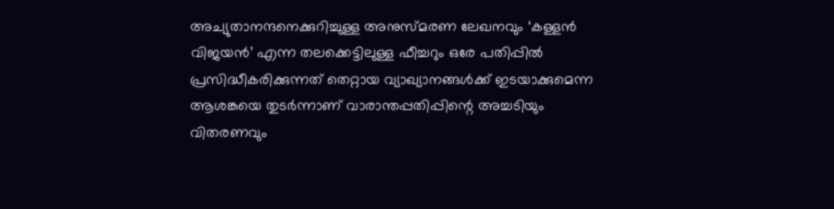അച്യുതാനന്ദനെക്കുറിച്ചുള്ള അനുസ്മരണ ലേഖനവും ‘കള്ളൻ വിജയൻ’ എന്ന തലക്കെട്ടിലുള്ള ഫീച്ചറും ഒരേ പതിപ്പിൽ പ്രസിദ്ധീകരിക്കുന്നത് തെറ്റായ വ്യാഖ്യാനങ്ങൾക്ക് ഇടയാക്കുമെന്ന ആശങ്കയെ തുടർന്നാണ് വാരാന്തപ്പതിപ്പിന്റെ അച്ചടിയും വിതരണവും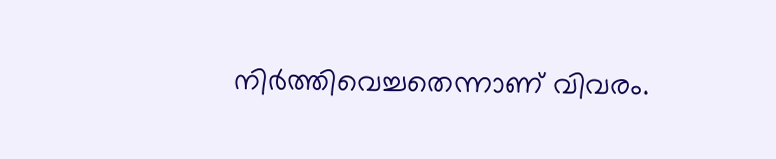നിർത്തിവെച്ചതെന്നാണ് വിവരം.